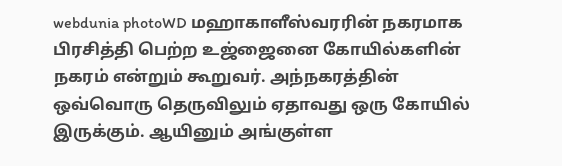webdunia photoWD மஹாகாளீஸ்வரரின் நகரமாக பிரசித்தி பெற்ற உஜ்ஜைனை கோயில்களின் நகரம் என்றும் கூறுவர். அந்நகரத்தின் ஒவ்வொரு தெருவிலும் ஏதாவது ஒரு கோயில் இருக்கும். ஆயினும் அங்குள்ள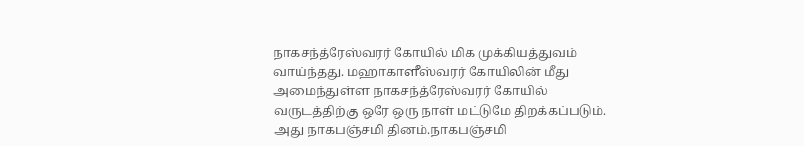நாகசந்த்ரேஸ்வரர் கோயில் மிக முக்கியத்துவம் வாய்ந்தது. மஹாகாளீஸ்வரர் கோயிலின் மீது அமைந்துள்ள நாகசந்த்ரேஸ்வரர் கோயில் வருடத்திற்கு ஒரே ஒரு நாள் மட்டுமே திறக்கப்படும். அது நாகபஞ்சமி தினம்.நாகபஞ்சமி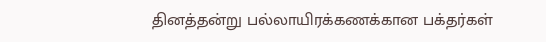தினத்தன்று பல்லாயிரக்கணக்கான பக்தர்கள்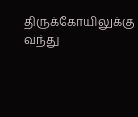திருக்கோயிலுக்கு வந்து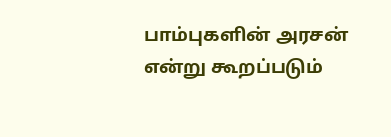பாம்புகளின் அரசன் என்று கூறப்படும்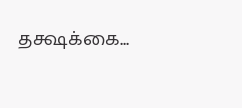தக்ஷக்கை...